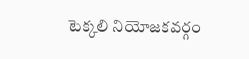టెక్కలి నియోజకవర్గం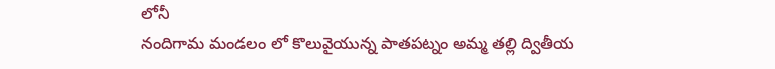లోనీ
నందిగామ మండలం లో కొలువైయున్న పాతపట్నం అమ్మ తల్లి ద్వితీయ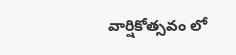వార్షికోత్సవం లో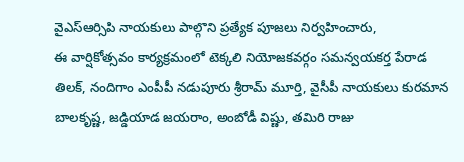వైఎస్ఆర్సిపి నాయకులు పాల్గొని ప్రత్యేక పూజలు నిర్వహించారు,
ఈ వార్షికోత్సవం కార్యక్రమంలో టెక్కలి నియోజకవర్గం సమన్వయకర్త పేరాడ తిలక్, నందిగాం ఎంపీపీ నడుపూరు శ్రీరామ్ మూర్తి, వైసీపీ నాయకులు కురమాన బాలకృష్ణ, జడ్డియాడ జయరాం, అంబోడీ విష్ణు, తమిరి రాజు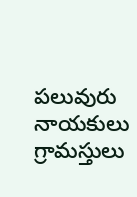పలువురు నాయకులు గ్రామస్తులు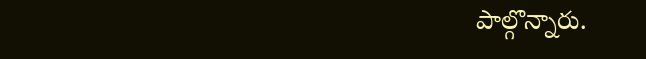పాల్గొన్నారు.